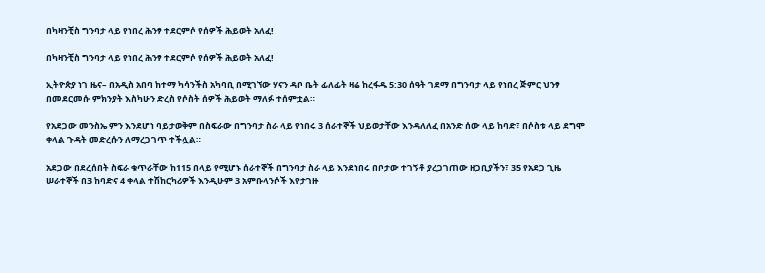በካዛንቺስ ግንባታ ላይ የነበረ ሕንፃ ተደርምሶ የሰዎች ሕይወት አለፈ!

በካዛንቺስ ግንባታ ላይ የነበረ ሕንፃ ተደርምሶ የሰዎች ሕይወት አለፈ!

ኢትዮጵያ ነገ ዜና– በአዲስ አበባ ከተማ ካሳንችስ አካባቢ በሚገኘው ሃናን ዳቦ ቤት ፊለፊት ዛሬ ከረፋዱ 5:30 ሰዓት ገደማ በግንባታ ላይ የነበረ ጅምር ህንፃ በመደርመሱ ምክንያት እስካሁን ድረስ የሶስት ሰዎች ሕይወት ማለፉ ተሰምቷል።

የአደጋው መንስኤ ምን እንደሆነ ባይታወቅም በስፍራው በግንባታ ስራ ላይ የነበሩ 3 ሰራተኞች ህይወታቸው እንዳለለፈ በአንድ ሰው ላይ ከባድ፣ በሶስቱ ላይ ደግሞ ቀላል ጉዳት መድረሱን ለማረጋገጥ ተችሏል።

አደጋው በደረሰበት ስፍራ ቁጥራቸው ከ115 በላይ የሚሆኑ ሰራተኞች በግንባታ ስራ ላይ እንደነበሩ በቦታው ተገኝቶ ያረጋገጠው ዘጋቢያችን፣ 35 የአደጋ ጊዜ ሠራተኞች በ3 ከባድና 4 ቀላል ተሽከርካሪዎች እንዲሁም 3 አምቡላንሶች እየታገዙ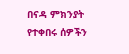በናዳ ምክንያት የተቀበሩ ሰዎችን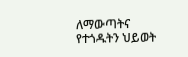ለማውጣትና የተጎዱትን ህይወት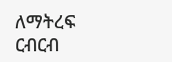ለማትረፍ ርብርብ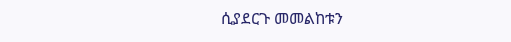ሲያደርጉ መመልከቱን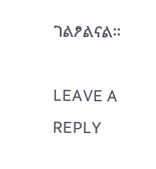ገልፆልናል።

LEAVE A REPLY